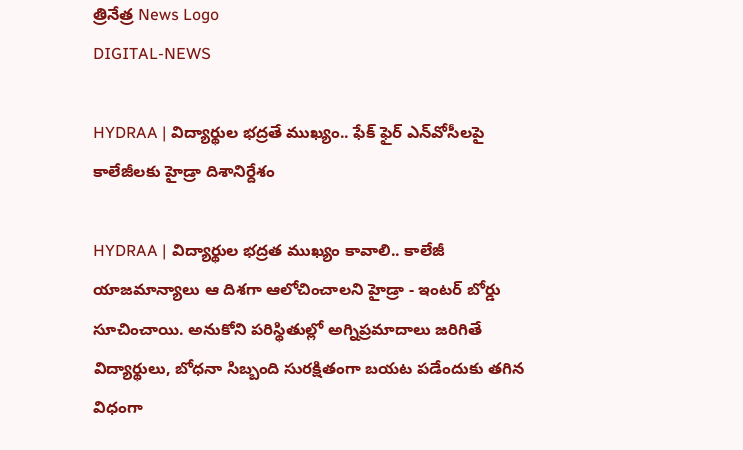త్రినేత్ర News Logo
DIGITAL-NEWS

HYDRAA | విద్యార్థుల‌ భ‌ద్ర‌తే ముఖ్యం.. ఫేక్ ఫైర్ ఎన్‌వోసీల‌పై కాలేజీల‌కు హైడ్రా దిశానిర్దేశం

HYDRAA | విద్యార్థుల భ‌ద్ర‌త ముఖ్యం కావాలి.. కాలేజీ యాజ‌మాన్యాలు ఆ దిశ‌గా ఆలోచించాల‌ని హైడ్రా - ఇంట‌ర్ బోర్డు సూచించాయి. అనుకోని ప‌రిస్థితుల్లో అగ్నిప్ర‌మాదాలు జ‌రిగితే విద్యార్థులు, బోధ‌నా సిబ్బంది సుర‌క్షితంగా బ‌య‌ట ప‌డేందుకు త‌గిన విధంగా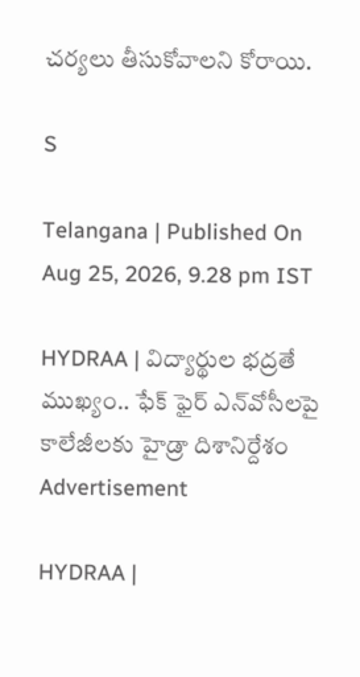చ‌ర్య‌లు తీసుకోవాల‌ని కోరాయి.

S

Telangana | Published On Aug 25, 2026, 9.28 pm IST

HYDRAA | విద్యార్థుల‌ భ‌ద్ర‌తే ముఖ్యం.. ఫేక్ ఫైర్ ఎన్‌వోసీల‌పై కాలేజీల‌కు హైడ్రా దిశానిర్దేశం
Advertisement

HYDRAA |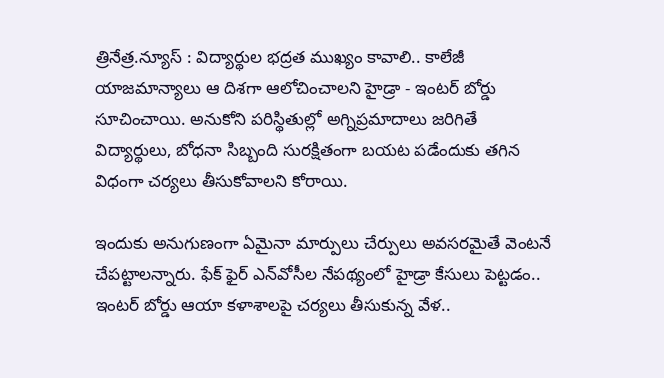త్రినేత్ర‌.న్యూస్ : విద్యార్థుల భ‌ద్ర‌త ముఖ్యం కావాలి.. కాలేజీ యాజ‌మాన్యాలు ఆ దిశ‌గా ఆలోచించాల‌ని హైడ్రా - ఇంట‌ర్ బోర్డు సూచించాయి. అనుకోని ప‌రిస్థితుల్లో అగ్నిప్ర‌మాదాలు జ‌రిగితే విద్యార్థులు, బోధ‌నా సిబ్బంది సుర‌క్షితంగా బ‌య‌ట ప‌డేందుకు త‌గిన విధంగా చ‌ర్య‌లు తీసుకోవాల‌ని కోరాయి.

ఇందుకు అనుగుణంగా ఏమైనా మార్పులు చేర్పులు అవ‌స‌ర‌మైతే వెంట‌నే చేప‌ట్టాల‌న్నారు. ఫేక్ ఫైర్ ఎన్‌వోసీల నేప‌థ్యంలో హైడ్రా కేసులు పెట్ట‌డం.. ఇంట‌ర్ బోర్డు ఆయా క‌ళాశాల‌పై చ‌ర్య‌లు తీసుకున్న వేళ..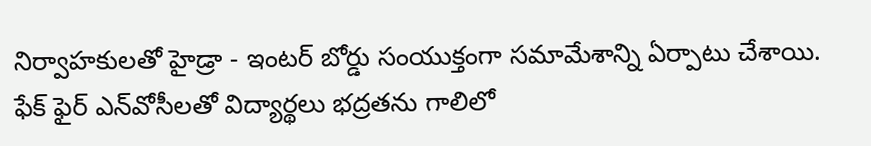నిర్వాహ‌కుల‌తో హైడ్రా - ఇంట‌ర్ బోర్డు సంయుక్తంగా స‌మామేశాన్ని ఏర్పాటు చేశాయి. ఫేక్ ఫైర్ ఎన్‌వోసీల‌తో విద్యార్థ‌లు భ‌ద్ర‌త‌ను గాలిలో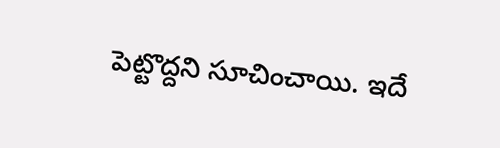పెట్టొద్ద‌ని సూచించాయి. ఇదే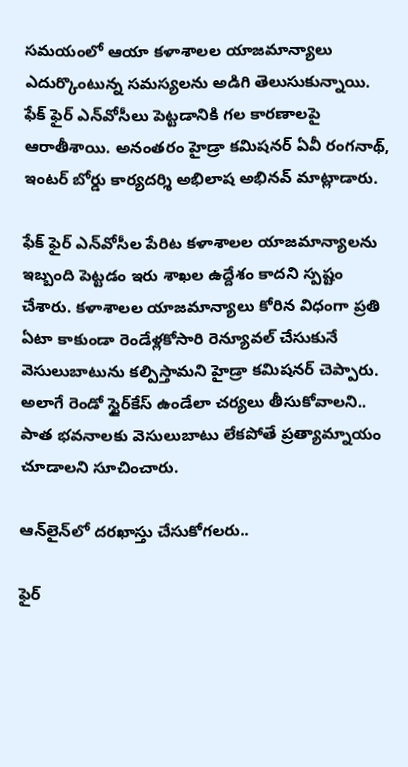స‌మ‌యంలో ఆయా క‌ళాశాల‌ల యాజ‌మాన్యాలు ఎదుర్కొంటున్న స‌మ‌స్య‌ల‌ను అడిగి తెలుసుకున్నాయి. ఫేక్ ఫైర్ ఎన్‌వోసీలు పెట్ట‌డానికి గ‌ల కార‌ణాల‌పై ఆరాతీశాయి. అనంత‌రం హైడ్రా క‌మిష‌న‌ర్ ఏవీ రంగ‌నాథ్, ఇంట‌ర్ బోర్డు కార్య‌ద‌ర్శి అభిలాష అభిన‌వ్ మాట్లాడారు.

ఫేక్ ఫైర్ ఎన్‌వోసీల పేరిట క‌ళాశాల‌ల యాజ‌మాన్యాల‌ను ఇబ్బంది పెట్ట‌డం ఇరు శాఖ‌ల ఉద్దేశం కాద‌ని స్ప‌ష్టం చేశారు. క‌ళాశాల‌ల యాజ‌మాన్యాలు కోరిన విధంగా ప్ర‌తి ఏటా కాకుండా రెండేళ్ల‌కోసారి రెన్యూవ‌ల్ చేసుకునే వెసులుబాటును క‌ల్పిస్తామ‌ని హైడ్రా క‌మిష‌న‌ర్ చెప్పారు. అలాగే రెండో స్టైర్‌కేస్ ఉండేలా చ‌ర్య‌లు తీసుకోవాల‌ని.. పాత భ‌వ‌నాల‌కు వెసులుబాటు లేక‌పోతే ప్రత్యామ్నాయం చూడాల‌ని సూచించారు.

ఆన్‌లైన్‌లో ద‌ర‌ఖాస్తు చేసుకోగ‌ల‌రు..

ఫైర్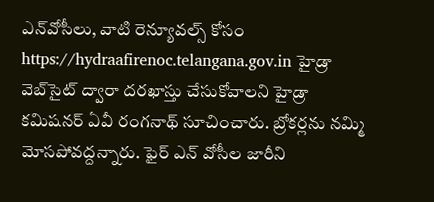ఎన్‌వోసీలు, వాటి రెన్యూవ‌ల్స్ కోసం https://hydraafirenoc.telangana.gov.in హైడ్రా వెబ్‌సైట్ ద్వారా ద‌ర‌ఖాస్తు చేసుకోవాల‌ని హైడ్రా క‌మిష‌న‌ర్ ఏవీ రంగ‌నాథ్ సూచించారు. బ్రోక‌ర్ల‌ను న‌మ్మి మోస‌పోవ‌ద్ద‌న్నారు. ఫైర్ ఎన్ వోసీల జారీని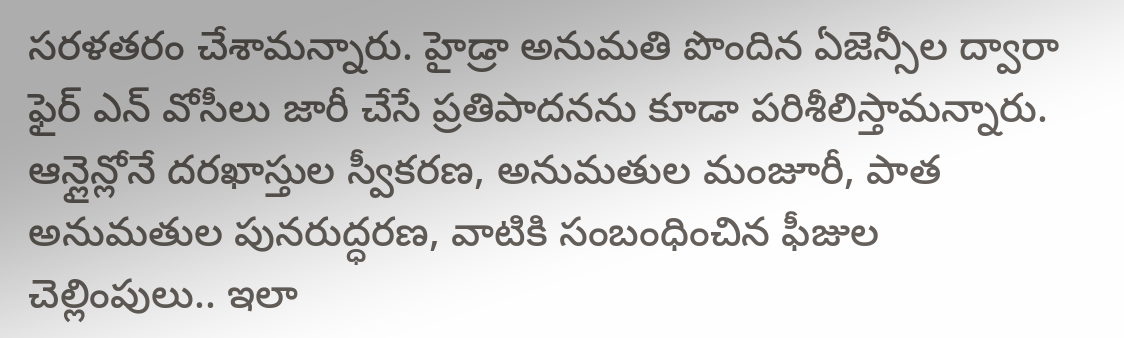స‌ర‌ళ‌త‌రం చేశామ‌న్నారు. హైడ్రా అనుమ‌తి పొందిన ఏజెన్సీల ద్వారా ఫైర్ ఎన్ వోసీలు జారీ చేసే ప్ర‌తిపాద‌న‌ను కూడా ప‌రిశీలిస్తామ‌న్నారు. ఆన్లైన్లోనే దరఖాస్తుల స్వీకరణ, అనుమతుల మంజూరీ, పాత అనుమతుల పునరుద్ధరణ, వాటికి సంబంధించిన ఫీజుల చెల్లింపులు.. ఇలా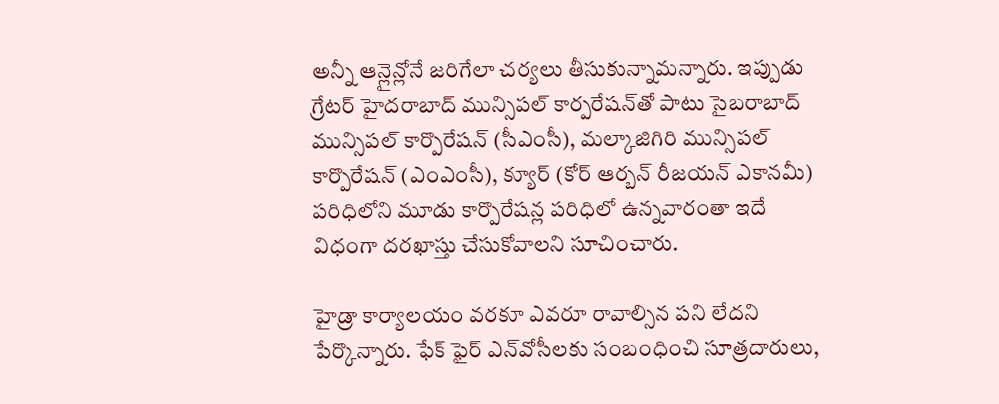అన్నీ ఆన్లైన్లోనే జరిగేలా చర్యలు తీసుకున్నామ‌న్నారు. ఇప్పుడు గ్రేట‌ర్ హైదరాబాద్ మున్సిపల్ కార్పరేషన్‌తో పాటు సైబరాబాద్ మున్సిపల్ కార్పొరేషన్ (సీఎంసీ), మల్కాజిగిరి మున్సిపల్ కార్పొరేషన్ (ఎంఎంసీ), క్యూర్ (కోర్ ఆర్బన్ రీజయన్ ఎకానమీ) పరిధిలోని మూడు కార్పొరేషన్ల ప‌రిధిలో ఉన్న‌వారంతా ఇదే విధంగా ద‌ర‌ఖాస్తు చేసుకోవాల‌ని సూచించారు.

హైడ్రా కార్యాలయం వరకూ ఎవరూ రావాల్సిన పని లేదని పేర్కొన్నారు. ఫేక్ ఫైర్ ఎన్‌వోసీల‌కు సంబంధించి సూత్ర‌దారులు,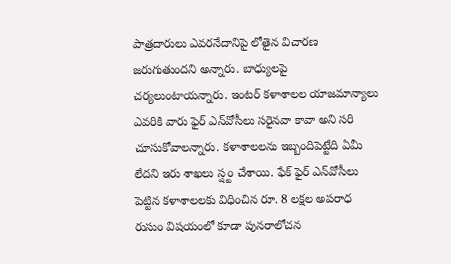పాత్ర‌దారులు ఎవ‌ర‌నేదానిపై లోతైన విచార‌ణ జ‌రుగుతుంద‌ని అన్నారు. బాధ్యుల‌పై చ‌ర్య‌లుంటాయ‌న్నారు. ఇంట‌ర్ క‌ళాశాల‌ల యాజ‌మాన్యాలు ఎవ‌రికి వారు ఫైర్ ఎన్‌వోసీలు స‌రైన‌వా కావా అని స‌రి చూసుకోవాల‌న్నారు. క‌ళాశాల‌ల‌ను ఇబ్బందిపెట్టేది ఏమీ లేద‌ని ఇరు శాఖ‌లు స్ష్టం చేశాయి. ఫేక్ ఫైర్ ఎన్‌వోసీలు పెట్టిన క‌ళాశాల‌ల‌కు విధించిన రూ. 8 లక్ష‌ల అప‌రాధ రుసుం విష‌యంలో కూడా పున‌రాలోచ‌న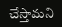చేస్తామ‌ని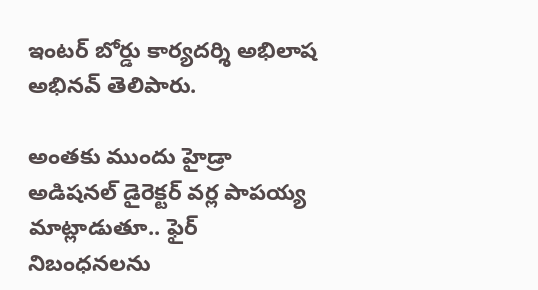ఇంట‌ర్ బోర్డు కార్య‌ద‌ర్శి అభిలాష అభిన‌వ్ తెలిపారు.

అంత‌కు ముందు హైడ్రా అడిష‌న‌ల్ డైరెక్ట‌ర్ వ‌ర్ల పాప‌య్య మాట్లాడుతూ.. ఫైర్ నిబంధ‌న‌ల‌ను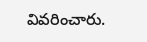వివ‌రించారు.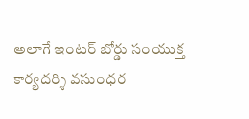అలాగే ఇంట‌ర్ బోర్డు సంయుక్త కార్య‌ద‌ర్శి వ‌సుంధ‌ర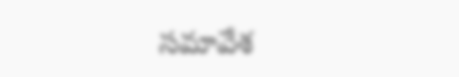స‌మావేశ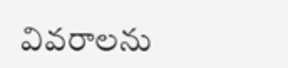వివ‌రాల‌ను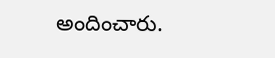అందించారు.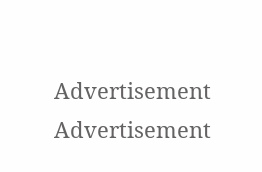Advertisement
Advertisement